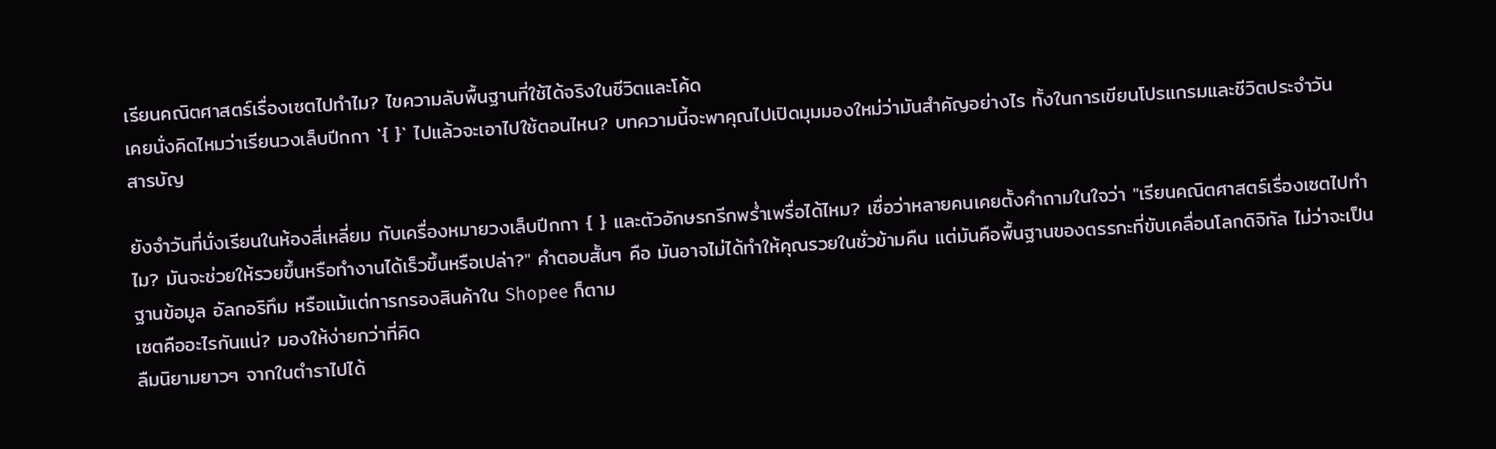เรียนคณิตศาสตร์เรื่องเซตไปทำไม? ไขความลับพื้นฐานที่ใช้ได้จริงในชีวิตและโค้ด
เคยนั่งคิดไหมว่าเรียนวงเล็บปีกกา `{ }` ไปแล้วจะเอาไปใช้ตอนไหน? บทความนี้จะพาคุณไปเปิดมุมมองใหม่ว่ามันสำคัญอย่างไร ทั้งในการเขียนโปรแกรมและชีวิตประจำวัน
สารบัญ

ยังจำวันที่นั่งเรียนในห้องสี่เหลี่ยม กับเครื่องหมายวงเล็บปีกกา { } และตัวอักษรกรีกพร่ำเพรื่อได้ไหม? เชื่อว่าหลายคนเคยตั้งคำถามในใจว่า "เรียนคณิตศาสตร์เรื่องเซตไปทำไม? มันจะช่วยให้รวยขึ้นหรือทำงานได้เร็วขึ้นหรือเปล่า?" คำตอบสั้นๆ คือ มันอาจไม่ได้ทำให้คุณรวยในชั่วข้ามคืน แต่มันคือพื้นฐานของตรรกะที่ขับเคลื่อนโลกดิจิทัล ไม่ว่าจะเป็นฐานข้อมูล อัลกอริทึม หรือแม้แต่การกรองสินค้าใน Shopee ก็ตาม
เซตคืออะไรกันแน่? มองให้ง่ายกว่าที่คิด
ลืมนิยามยาวๆ จากในตำราไปได้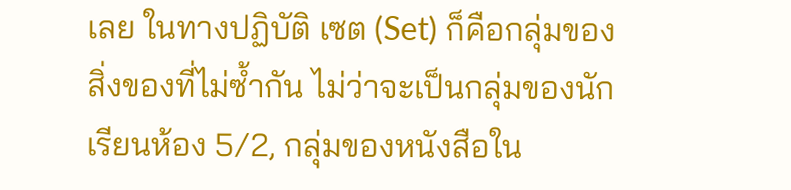เลย ในทางปฏิบัติ เซต (Set) ก็คือกลุ่มของสิ่งของที่ไม่ซ้ำกัน ไม่ว่าจะเป็นกลุ่มของนักเรียนห้อง 5/2, กลุ่มของหนังสือใน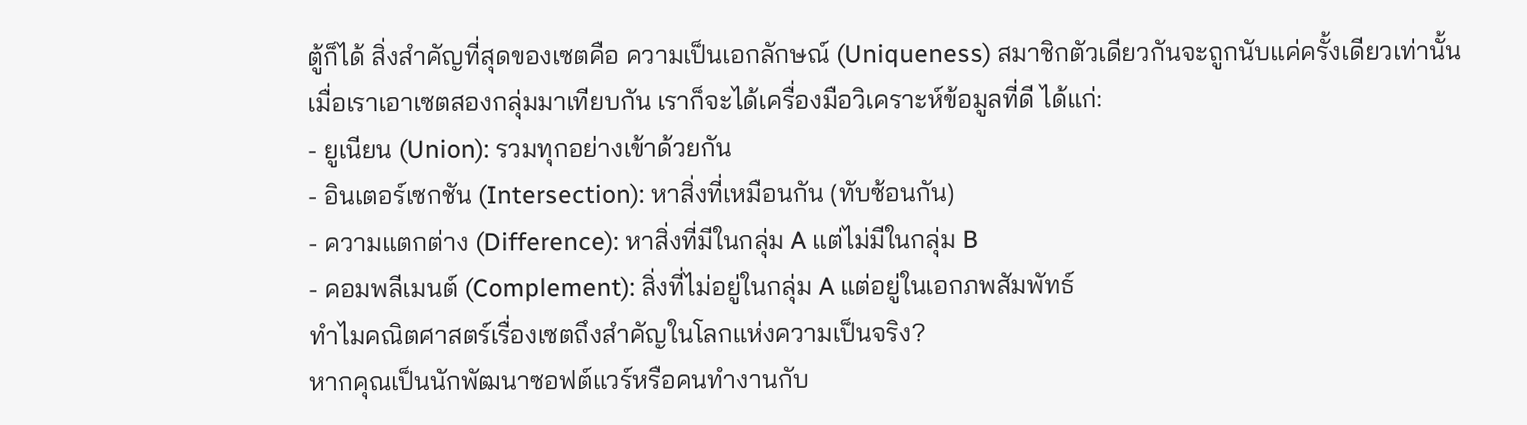ตู้ก็ได้ สิ่งสำคัญที่สุดของเซตคือ ความเป็นเอกลักษณ์ (Uniqueness) สมาชิกตัวเดียวกันจะถูกนับแค่ครั้งเดียวเท่านั้น
เมื่อเราเอาเซตสองกลุ่มมาเทียบกัน เราก็จะได้เครื่องมือวิเคราะห์ข้อมูลที่ดี ได้แก่:
- ยูเนียน (Union): รวมทุกอย่างเข้าด้วยกัน
- อินเตอร์เซกชัน (Intersection): หาสิ่งที่เหมือนกัน (ทับซ้อนกัน)
- ความแตกต่าง (Difference): หาสิ่งที่มีในกลุ่ม A แต่ไม่มีในกลุ่ม B
- คอมพลีเมนต์ (Complement): สิ่งที่ไม่อยู่ในกลุ่ม A แต่อยู่ในเอกภพสัมพัทธ์
ทำไมคณิตศาสตร์เรื่องเซตถึงสำคัญในโลกแห่งความเป็นจริง?
หากคุณเป็นนักพัฒนาซอฟต์แวร์หรือคนทำงานกับ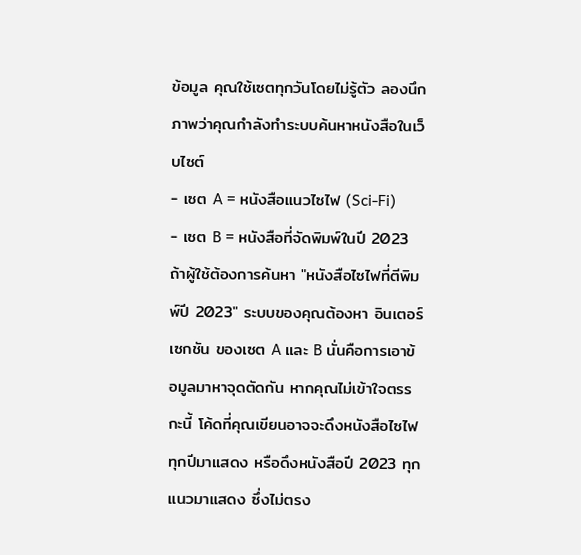ข้อมูล คุณใช้เซตทุกวันโดยไม่รู้ตัว ลองนึกภาพว่าคุณกำลังทำระบบค้นหาหนังสือในเว็บไซต์
- เซต A = หนังสือแนวไซไฟ (Sci-Fi)
- เซต B = หนังสือที่จัดพิมพ์ในปี 2023
ถ้าผู้ใช้ต้องการค้นหา "หนังสือไซไฟที่ตีพิมพ์ปี 2023" ระบบของคุณต้องหา อินเตอร์เซกชัน ของเซต A และ B นั่นคือการเอาข้อมูลมาหาจุดตัดกัน หากคุณไม่เข้าใจตรรกะนี้ โค้ดที่คุณเขียนอาจจะดึงหนังสือไซไฟทุกปีมาแสดง หรือดึงหนังสือปี 2023 ทุกแนวมาแสดง ซึ่งไม่ตรง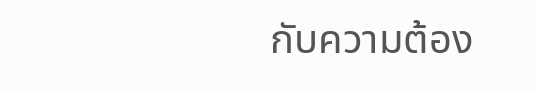กับความต้อง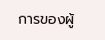การของผู้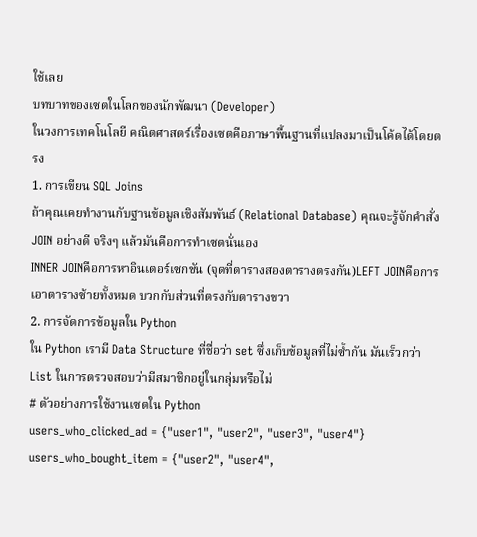ใช้เลย
บทบาทของเซตในโลกของนักพัฒนา (Developer)
ในวงการเทคโนโลยี คณิตศาสตร์เรื่องเซตคือภาษาพื้นฐานที่แปลงมาเป็นโค้ดได้โดยตรง
1. การเขียน SQL Joins
ถ้าคุณเคยทำงานกับฐานข้อมูลเชิงสัมพันธ์ (Relational Database) คุณจะรู้จักคำสั่ง JOIN อย่างดี จริงๆ แล้วมันคือการทำเซตนั่นเอง
INNER JOINคือการหาอินเตอร์เซกชัน (จุดที่ตารางสองตารางตรงกัน)LEFT JOINคือการเอาตารางซ้ายทั้งหมด บวกกับส่วนที่ตรงกับตารางขวา
2. การจัดการข้อมูลใน Python
ใน Python เรามี Data Structure ที่ชื่อว่า set ซึ่งเก็บข้อมูลที่ไม่ซ้ำกัน มันเร็วกว่า List ในการตรวจสอบว่ามีสมาชิกอยู่ในกลุ่มหรือไม่
# ตัวอย่างการใช้งานเซตใน Python
users_who_clicked_ad = {"user1", "user2", "user3", "user4"}
users_who_bought_item = {"user2", "user4",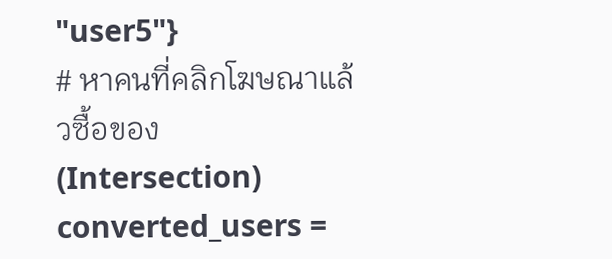"user5"}
# หาคนที่คลิกโฆษณาแล้วซื้อของ (Intersection)
converted_users =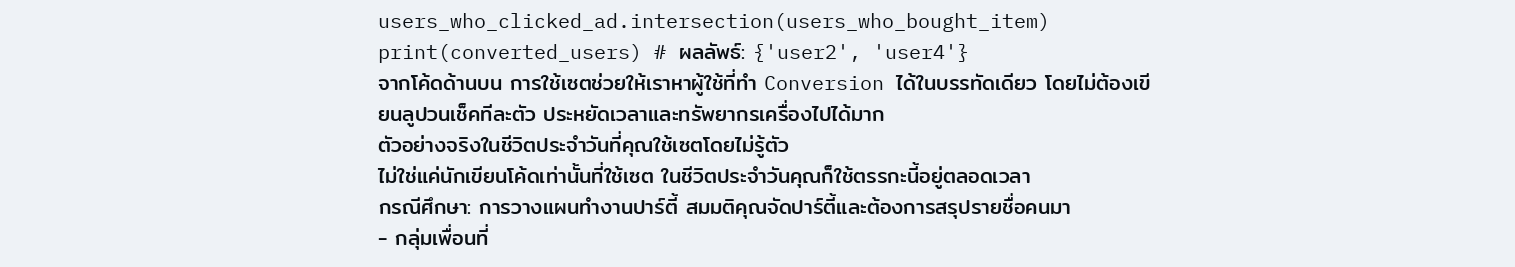users_who_clicked_ad.intersection(users_who_bought_item)
print(converted_users) # ผลลัพธ์: {'user2', 'user4'}
จากโค้ดด้านบน การใช้เซตช่วยให้เราหาผู้ใช้ที่ทำ Conversion ได้ในบรรทัดเดียว โดยไม่ต้องเขียนลูปวนเช็คทีละตัว ประหยัดเวลาและทรัพยากรเครื่องไปได้มาก
ตัวอย่างจริงในชีวิตประจำวันที่คุณใช้เซตโดยไม่รู้ตัว
ไม่ใช่แค่นักเขียนโค้ดเท่านั้นที่ใช้เซต ในชีวิตประจำวันคุณก็ใช้ตรรกะนี้อยู่ตลอดเวลา
กรณีศึกษา: การวางแผนทำงานปาร์ตี้ สมมติคุณจัดปาร์ตี้และต้องการสรุปรายชื่อคนมา
- กลุ่มเพื่อนที่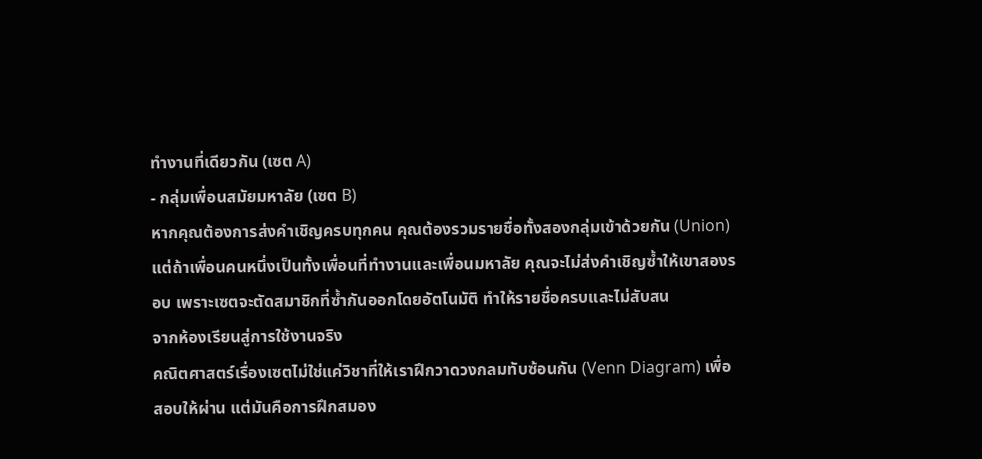ทำงานที่เดียวกัน (เซต A)
- กลุ่มเพื่อนสมัยมหาลัย (เซต B)
หากคุณต้องการส่งคำเชิญครบทุกคน คุณต้องรวมรายชื่อทั้งสองกลุ่มเข้าด้วยกัน (Union) แต่ถ้าเพื่อนคนหนึ่งเป็นทั้งเพื่อนที่ทำงานและเพื่อนมหาลัย คุณจะไม่ส่งคำเชิญซ้ำให้เขาสองรอบ เพราะเซตจะตัดสมาชิกที่ซ้ำกันออกโดยอัตโนมัติ ทำให้รายชื่อครบและไม่สับสน
จากห้องเรียนสู่การใช้งานจริง
คณิตศาสตร์เรื่องเซตไม่ใช่แค่วิชาที่ให้เราฝึกวาดวงกลมทับซ้อนกัน (Venn Diagram) เพื่อสอบให้ผ่าน แต่มันคือการฝึกสมอง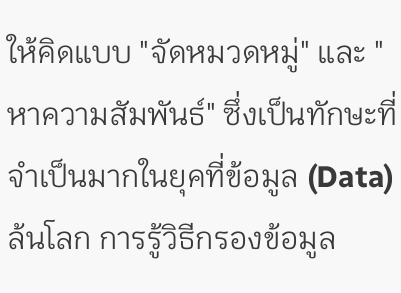ให้คิดแบบ "จัดหมวดหมู่" และ "หาความสัมพันธ์" ซึ่งเป็นทักษะที่จำเป็นมากในยุคที่ข้อมูล (Data) ล้นโลก การรู้วิธีกรองข้อมูล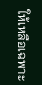ให้เหลือเฉพาะ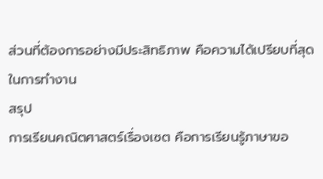ส่วนที่ต้องการอย่างมีประสิทธิภาพ คือความได้เปรียบที่สุดในการทำงาน
สรุป
การเรียนคณิตศาสตร์เรื่องเซต คือการเรียนรู้ภาษาขอ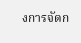งการจัดก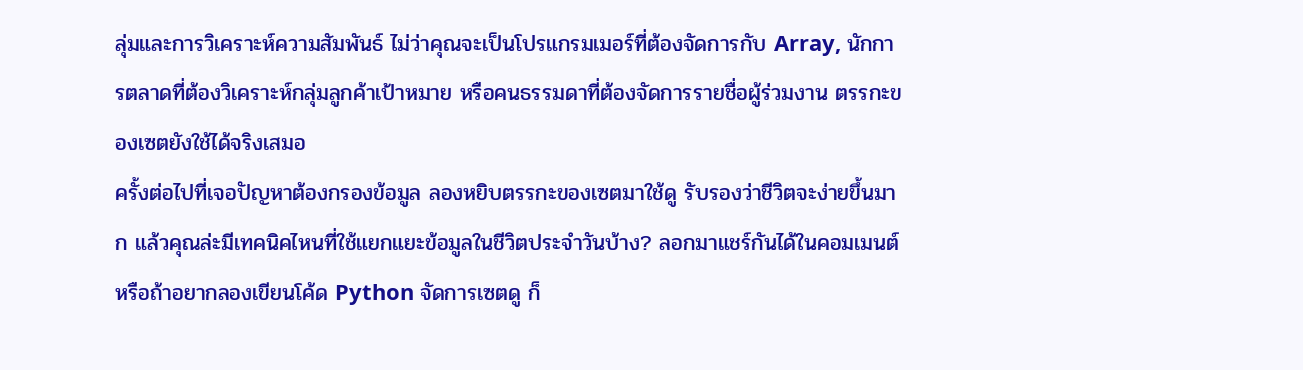ลุ่มและการวิเคราะห์ความสัมพันธ์ ไม่ว่าคุณจะเป็นโปรแกรมเมอร์ที่ต้องจัดการกับ Array, นักการตลาดที่ต้องวิเคราะห์กลุ่มลูกค้าเป้าหมาย หรือคนธรรมดาที่ต้องจัดการรายชื่อผู้ร่วมงาน ตรรกะของเซตยังใช้ได้จริงเสมอ
ครั้งต่อไปที่เจอปัญหาต้องกรองข้อมูล ลองหยิบตรรกะของเซตมาใช้ดู รับรองว่าชีวิตจะง่ายขึ้นมาก แล้วคุณล่ะมีเทคนิคไหนที่ใช้แยกแยะข้อมูลในชีวิตประจำวันบ้าง? ลอกมาแชร์กันได้ในคอมเมนต์ หรือถ้าอยากลองเขียนโค้ด Python จัดการเซตดู ก็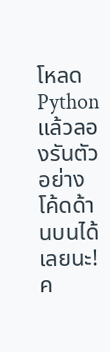โหลด Python แล้วลองรันตัวอย่างโค้ดด้านบนได้เลยนะ!
ค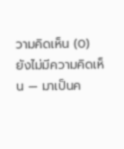วามคิดเห็น (0)
ยังไม่มีความคิดเห็น — มาเป็นค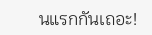นแรกกันเถอะ!